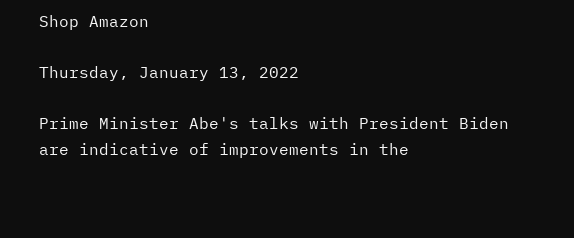Shop Amazon

Thursday, January 13, 2022

Prime Minister Abe's talks with President Biden are indicative of improvements in the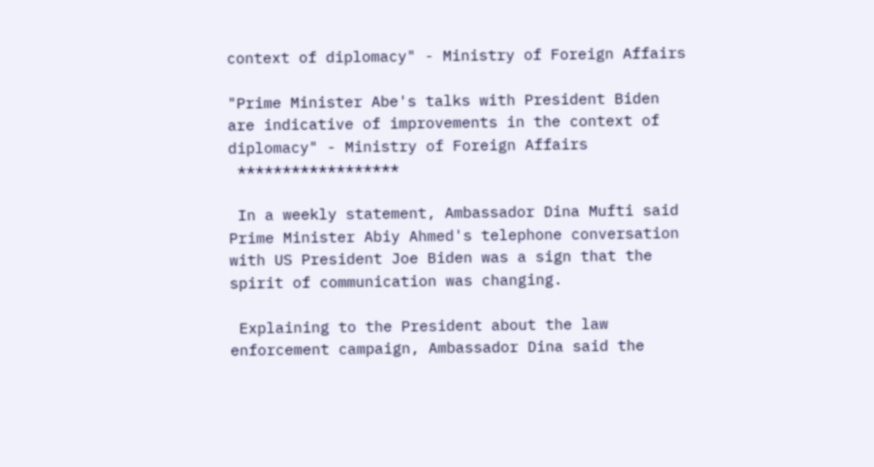context of diplomacy" - Ministry of Foreign Affairs

"Prime Minister Abe's talks with President Biden are indicative of improvements in the context of diplomacy" - Ministry of Foreign Affairs
 ******************

 In a weekly statement, Ambassador Dina Mufti said Prime Minister Abiy Ahmed's telephone conversation with US President Joe Biden was a sign that the spirit of communication was changing.

 Explaining to the President about the law enforcement campaign, Ambassador Dina said the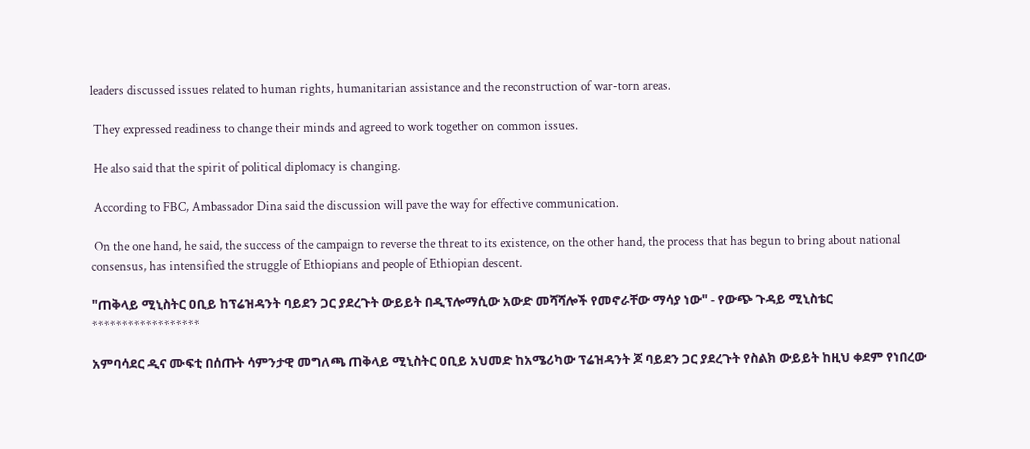leaders discussed issues related to human rights, humanitarian assistance and the reconstruction of war-torn areas.

 They expressed readiness to change their minds and agreed to work together on common issues.

 He also said that the spirit of political diplomacy is changing.

 According to FBC, Ambassador Dina said the discussion will pave the way for effective communication.

 On the one hand, he said, the success of the campaign to reverse the threat to its existence, on the other hand, the process that has begun to bring about national consensus, has intensified the struggle of Ethiopians and people of Ethiopian descent.

"ጠቅላይ ሚኒስትር ዐቢይ ከፕሬዝዳንት ባይደን ጋር ያደረጉት ውይይት በዲፕሎማሲው አውድ መሻሻሎች የመኖራቸው ማሳያ ነው" - የውጭ ጉዳይ ሚኒስቴር
******************

አምባሳደር ዲና ሙፍቲ በሰጡት ሳምንታዊ መግለጫ ጠቅላይ ሚኒስትር ዐቢይ አህመድ ከአሜሪካው ፕሬዝዳንት ጆ ባይደን ጋር ያደረጉት የስልክ ውይይት ከዚህ ቀደም የነበረው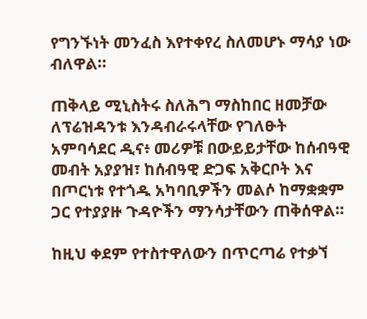የግንኙነት መንፈስ እየተቀየረ ስለመሆኑ ማሳያ ነው ብለዋል።

ጠቅላይ ሚኒስትሩ ስለሕግ ማስከበር ዘመቻው ለፕሬዝዳንቱ እንዳብራሩላቸው የገለፁት አምባሳደር ዲና፥ መሪዎቹ በውይይታቸው ከሰብዓዊ መብት አያያዝ፣ ከሰብዓዊ ድጋፍ አቅርቦት እና በጦርነቱ የተጎዱ አካባቢዎችን መልሶ ከማቋቋም ጋር የተያያዙ ጉዳዮችን ማንሳታቸውን ጠቅሰዋል።

ከዚህ ቀደም የተስተዋለውን በጥርጣሬ የተቃኘ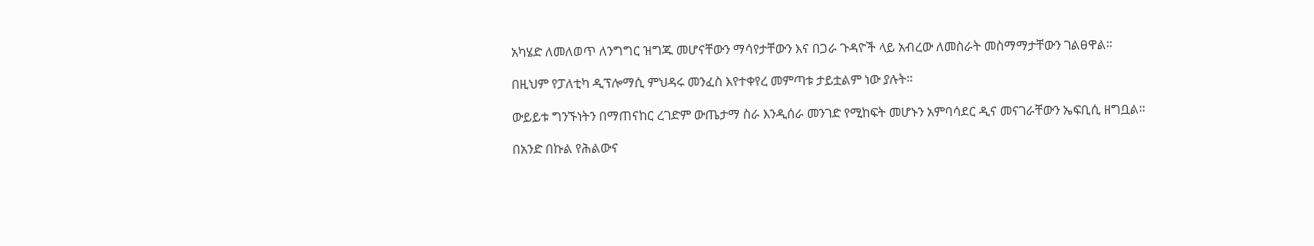አካሄድ ለመለወጥ ለንግግር ዝግጁ መሆናቸውን ማሳየታቸውን እና በጋራ ጉዳዮች ላይ አብረው ለመስራት መስማማታቸውን ገልፀዋል።

በዚህም የፓለቲካ ዲፕሎማሲ ምህዳሩ መንፈስ እየተቀየረ መምጣቱ ታይቷልም ነው ያሉት፡፡

ውይይቱ ግንኙነትን በማጠናከር ረገድም ውጤታማ ስራ እንዲሰራ መንገድ የሚከፍት መሆኑን አምባሳደር ዲና መናገራቸውን ኤፍቢሲ ዘግቧል።

በአንድ በኩል የሕልውና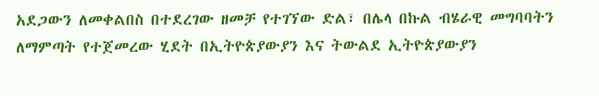አደጋውን ለመቀልበስ በተደረገው ዘመቻ የተገኘው ድል፣ በሌላ በኩል ብሄራዊ መግባባትን ለማምጣት የተጀመረው ሂደት በኢትዮጵያውያን እና ትውልደ ኢትዮጵያውያን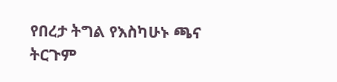የበረታ ትግል የእስካሁኑ ጫና ትርጉም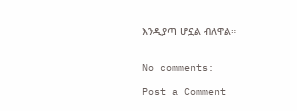እንዲያጣ ሆኗል ብለዋል።


No comments:

Post a Comment